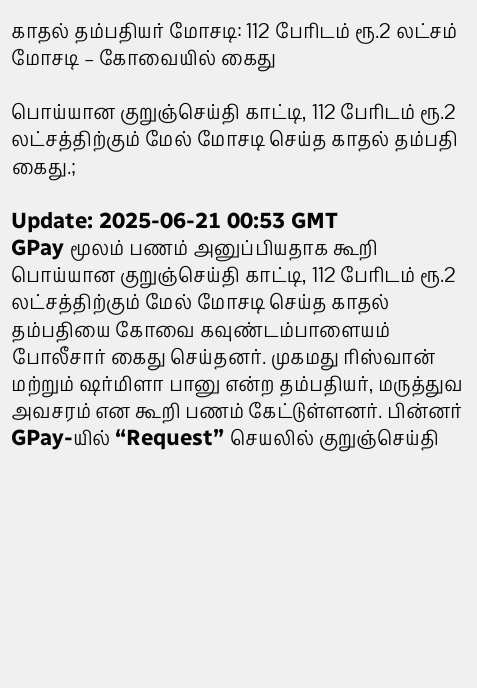காதல் தம்பதியர் மோசடி: 112 பேரிடம் ரூ.2 லட்சம் மோசடி – கோவையில் கைது

பொய்யான குறுஞ்செய்தி காட்டி, 112 பேரிடம் ரூ.2 லட்சத்திற்கும் மேல் மோசடி செய்த காதல் தம்பதி கைது.;

Update: 2025-06-21 00:53 GMT
GPay மூலம் பணம் அனுப்பியதாக கூறி பொய்யான குறுஞ்செய்தி காட்டி, 112 பேரிடம் ரூ.2 லட்சத்திற்கும் மேல் மோசடி செய்த காதல் தம்பதியை கோவை கவுண்டம்பாளையம் போலீசார் கைது செய்தனர். முகமது ரிஸ்வான் மற்றும் ஷர்மிளா பானு என்ற தம்பதியர், மருத்துவ அவசரம் என கூறி பணம் கேட்டுள்ளனர். பின்னர் GPay-யில் “Request” செயலில் குறுஞ்செய்தி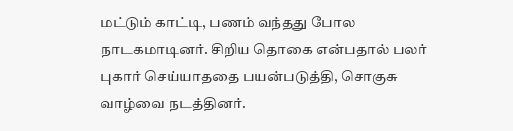மட்டும் காட்டி, பணம் வந்தது போல நாடகமாடினர். சிறிய தொகை என்பதால் பலர் புகார் செய்யாததை பயன்படுத்தி, சொகுசு வாழ்வை நடத்தினர்.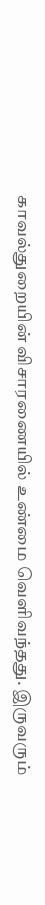காவல்துறையின் விசாரணையில் உண்மை வெளிவந்தது. இருவரும்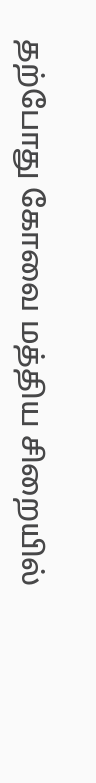தற்போது கோவை மத்திய சிறையில்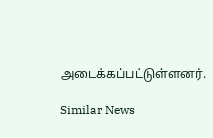அடைக்கப்பட்டுள்ளனர்.

Similar News